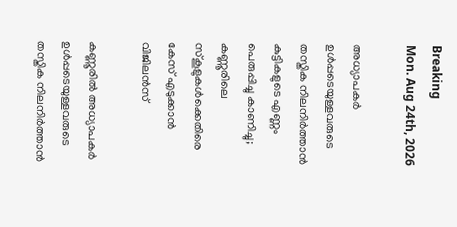Breaking
Mon. Aug 24th, 2026

അധ്യാപകർ ഉൾപ്പടെയുള്ളവരുടെ തസ്തിക നിലനിർത്താൻ കുട്ടികളുടെ എണ്ണം പെരുപ്പിച്ചു കാണിച്ചു; കണ്ണൂരിലെ സ്കൂളുകൾക്കെതിരെ കേസ് എടുക്കാൻ വിജിലൻസ്

കണ്ണൂരിൽ അധ്യാപകർ ഉൾപ്പടെയുള്ളവരുടെ തസ്തിക നിലനിർത്താൻ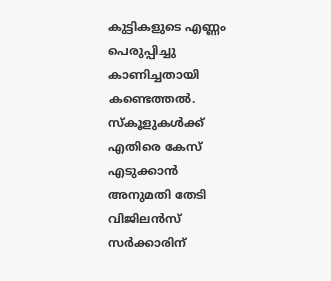കുട്ടികളുടെ എണ്ണം പെരുപ്പിച്ചു കാണിച്ചതായി കണ്ടെത്തൽ. സ്കൂളുകൾക്ക് എതിരെ കേസ് എടുക്കാൻ അനുമതി തേടി വിജിലൻസ് സർക്കാരിന്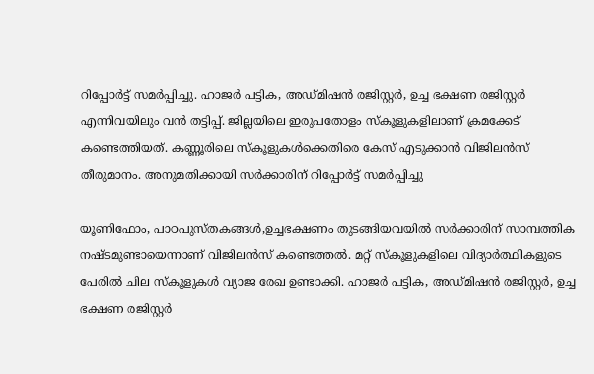റിപ്പോർട്ട്‌ സമർപ്പിച്ചു. ഹാജർ പട്ടിക, അഡ്മിഷൻ രജിസ്റ്റർ, ഉച്ച ഭക്ഷണ രജിസ്റ്റർ എന്നിവയിലും വൻ തട്ടിപ്പ്. ജില്ലയിലെ ഇരുപതോളം സ്കൂളുകളിലാണ് ക്രമക്കേട് കണ്ടെത്തിയത്. കണ്ണൂരിലെ സ്കൂളുകൾക്കെതിരെ കേസ് എടുക്കാൻ വിജിലൻസ് തീരുമാനം. അനുമതിക്കായി സർക്കാരിന് റിപ്പോർട്ട്‌ സമർപ്പിച്ചു

യൂണിഫോം, പാഠപുസ്തകങ്ങൾ,ഉച്ചഭക്ഷണം തുടങ്ങിയവയിൽ സർക്കാരിന് സാമ്പത്തിക നഷ്ടമുണ്ടായെന്നാണ് വിജിലൻസ് കണ്ടെത്തൽ. മറ്റ് സ്കൂളുകളിലെ വിദ്യാർത്ഥികളുടെ പേരിൽ ചില സ്കൂളുകൾ വ്യാജ രേഖ ഉണ്ടാക്കി. ഹാജർ പട്ടിക, അഡ്മിഷൻ രജിസ്റ്റർ, ഉച്ച ഭക്ഷണ രജിസ്റ്റർ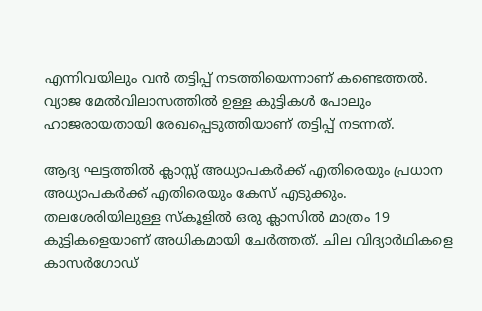എന്നിവയിലും വൻ തട്ടിപ്പ് നടത്തിയെന്നാണ് കണ്ടെത്തൽ. വ്യാജ മേൽവിലാസത്തിൽ ഉള്ള കുട്ടികൾ പോലും ഹാജരായതായി രേഖപ്പെടുത്തിയാണ് തട്ടിപ്പ് നടന്നത്.

ആദ്യ ഘട്ടത്തിൽ ക്ലാസ്സ് അധ്യാപകർക്ക് എതിരെയും പ്രധാന അധ്യാപകർക്ക് എതിരെയും കേസ് എടുക്കും. തലശേരിയിലുള്ള സ്‌കൂളിൽ ഒരു ക്ലാസിൽ മാത്രം 19 കുട്ടികളെയാണ് അധികമായി ചേർത്തത്. ചില വിദ്യാർഥികളെ കാസർഗോഡ്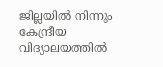ജില്ലയിൽ നിന്നും കേന്ദ്രീയ വിദ്യാലയത്തിൽ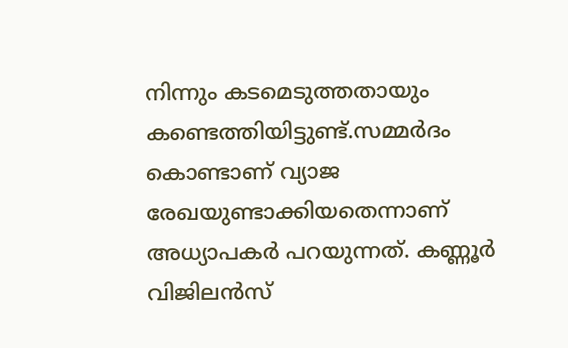നിന്നും കടമെടുത്തതായും കണ്ടെത്തിയിട്ടുണ്ട്.സമ്മർദം കൊണ്ടാണ് വ്യാജ രേഖയുണ്ടാക്കിയതെന്നാണ് അധ്യാപകർ പറയുന്നത്. കണ്ണൂർ വിജിലൻസ്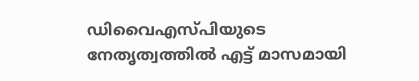ഡിവൈഎസ്പിയുടെ നേതൃത്വത്തിൽ എട്ട് മാസമായി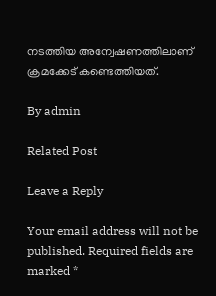നടത്തിയ അന്വേഷണത്തിലാണ് ക്രമക്കേട് കണ്ടെത്തിയത്.

By admin

Related Post

Leave a Reply

Your email address will not be published. Required fields are marked *